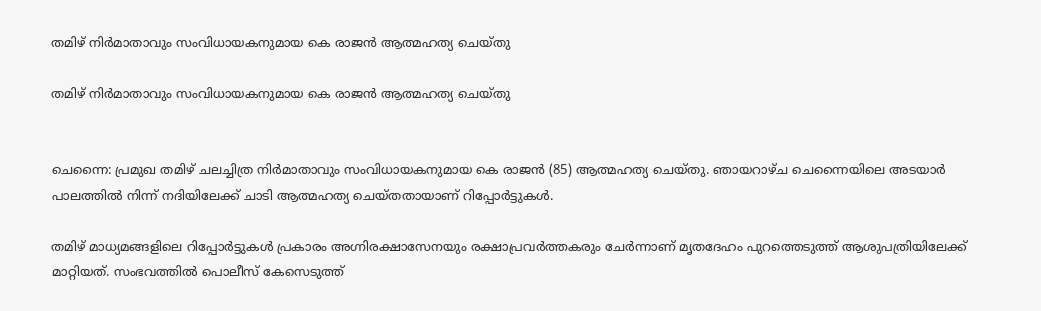തമിഴ് നിര്‍മാതാവും സംവിധായകനുമായ കെ രാജന്‍ ആത്മഹത്യ ചെയ്തു

തമിഴ് നിര്‍മാതാവും സംവിധായകനുമായ കെ രാജന്‍ ആത്മഹത്യ ചെയ്തു


ചെന്നൈ: പ്രമുഖ തമിഴ് ചലച്ചിത്ര നിര്‍മാതാവും സംവിധായകനുമായ കെ രാജന്‍ (85) ആത്മഹത്യ ചെയ്തു. ഞായറാഴ്ച ചെന്നൈയിലെ അടയാര്‍ പാലത്തില്‍ നിന്ന് നദിയിലേക്ക് ചാടി ആത്മഹത്യ ചെയ്തതായാണ് റിപ്പോര്‍ട്ടുകള്‍.

തമിഴ് മാധ്യമങ്ങളിലെ റിപ്പോര്‍ട്ടുകള്‍ പ്രകാരം അഗ്നിരക്ഷാസേനയും രക്ഷാപ്രവര്‍ത്തകരും ചേര്‍ന്നാണ് മൃതദേഹം പുറത്തെടുത്ത് ആശുപത്രിയിലേക്ക് മാറ്റിയത്. സംഭവത്തില്‍ പൊലീസ് കേസെടുത്ത്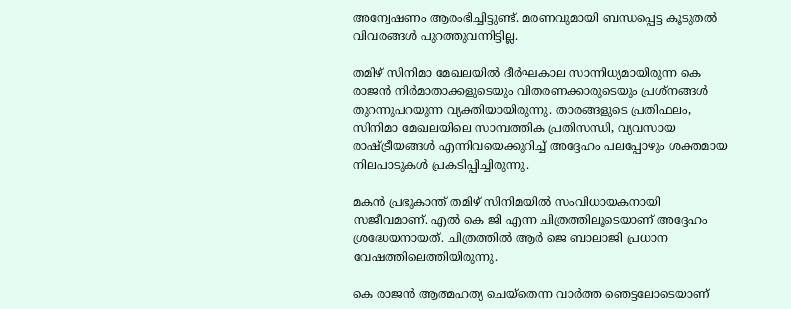അന്വേഷണം ആരംഭിച്ചിട്ടുണ്ട്. മരണവുമായി ബന്ധപ്പെട്ട കൂടുതല്‍ വിവരങ്ങള്‍ പുറത്തുവന്നിട്ടില്ല.

തമിഴ് സിനിമാ മേഖലയില്‍ ദീര്‍ഘകാല സാന്നിധ്യമായിരുന്ന കെ രാജന്‍ നിര്‍മാതാക്കളുടെയും വിതരണക്കാരുടെയും പ്രശ്‌നങ്ങള്‍ തുറന്നുപറയുന്ന വ്യക്തിയായിരുന്നു. താരങ്ങളുടെ പ്രതിഫലം, സിനിമാ മേഖലയിലെ സാമ്പത്തിക പ്രതിസന്ധി, വ്യവസായ രാഷ്ട്രീയങ്ങള്‍ എന്നിവയെക്കുറിച്ച് അദ്ദേഹം പലപ്പോഴും ശക്തമായ നിലപാടുകള്‍ പ്രകടിപ്പിച്ചിരുന്നു.

മകന്‍ പ്രഭുകാന്ത് തമിഴ് സിനിമയില്‍ സംവിധായകനായി സജീവമാണ്. എല്‍ കെ ജി എന്ന ചിത്രത്തിലൂടെയാണ് അദ്ദേഹം ശ്രദ്ധേയനായത്. ചിത്രത്തില്‍ ആര്‍ ജെ ബാലാജി പ്രധാന വേഷത്തിലെത്തിയിരുന്നു.

കെ രാജന്‍ ആത്മഹത്യ ചെയ്‌തെന്ന വാര്‍ത്ത ഞെട്ടലോടെയാണ്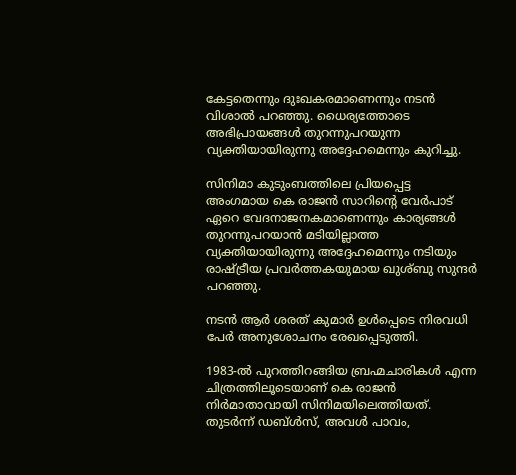കേട്ടതെന്നും ദുഃഖകരമാണെന്നും നടന്‍ വിശാല്‍ പറഞ്ഞു. ധൈര്യത്തോടെ അഭിപ്രായങ്ങള്‍ തുറന്നുപറയുന്ന വ്യക്തിയായിരുന്നു അദ്ദേഹമെന്നും കുറിച്ചു.

സിനിമാ കുടുംബത്തിലെ പ്രിയപ്പെട്ട അംഗമായ കെ രാജന്‍ സാറിന്റെ വേര്‍പാട് ഏറെ വേദനാജനകമാണെന്നും കാര്യങ്ങള്‍ തുറന്നുപറയാന്‍ മടിയില്ലാത്ത വ്യക്തിയായിരുന്നു അദ്ദേഹമെന്നും നടിയും രാഷ്ട്രീയ പ്രവര്‍ത്തകയുമായ ഖുശ്ബു സുന്ദര്‍ പറഞ്ഞു.

നടന്‍ ആര്‍ ശരത് കുമാര്‍ ഉള്‍പ്പെടെ നിരവധി പേര്‍ അനുശോചനം രേഖപ്പെടുത്തി.

1983-ല്‍ പുറത്തിറങ്ങിയ ബ്രഹ്മചാരികള്‍ എന്ന ചിത്രത്തിലൂടെയാണ് കെ രാജന്‍ നിര്‍മാതാവായി സിനിമയിലെത്തിയത്. തുടര്‍ന്ന് ഡബ്ള്‍സ്, അവള്‍ പാവം,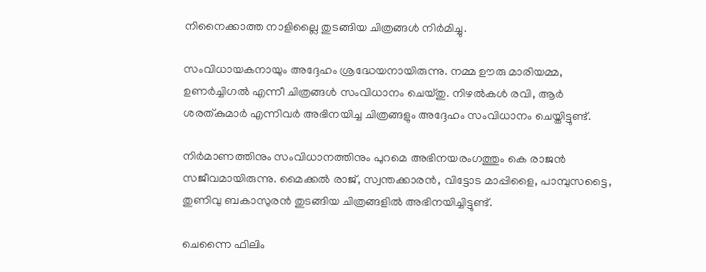നിനൈക്കാത്ത നാളില്ലൈ തുടങ്ങിയ ചിത്രങ്ങള്‍ നിര്‍മിച്ചു.

സംവിധായകനായും അദ്ദേഹം ശ്രദ്ധേയനായിരുന്നു. നമ്മ ഊരു മാരിയമ്മ, ഉണര്‍ച്ചിഗല്‍ എന്നീ ചിത്രങ്ങള്‍ സംവിധാനം ചെയ്തു. നിഴല്‍കള്‍ രവി, ആര്‍ ശരത്കുമാര്‍ എന്നിവര്‍ അഭിനയിച്ച ചിത്രങ്ങളും അദ്ദേഹം സംവിധാനം ചെയ്തിട്ടുണ്ട്.

നിര്‍മാണത്തിനും സംവിധാനത്തിനും പുറമെ അഭിനയരംഗത്തും കെ രാജന്‍ സജീവമായിരുന്നു. മൈക്കല്‍ രാജ്, സ്വന്തക്കാരന്‍, വിട്ടോട മാപ്പിളൈ, പാമ്പുസട്ടൈ, തുണിവു ബകാസുരന്‍ തുടങ്ങിയ ചിത്രങ്ങളില്‍ അഭിനയിച്ചിട്ടുണ്ട്.

ചെന്നൈ ഫിലിം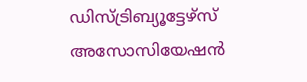ഡിസ്ട്രിബ്യൂട്ടേഴ്സ് അസോസിയേഷന്‍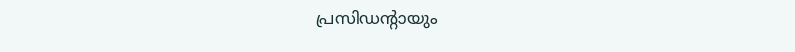പ്രസിഡന്റായും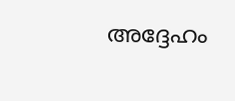അദ്ദേഹം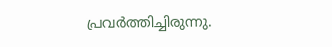പ്രവര്‍ത്തിച്ചിരുന്നു.